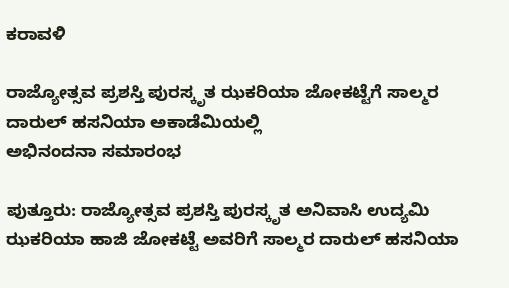ಕರಾವಳಿ

ರಾಜ್ಯೋತ್ಸವ ಪ್ರಶಸ್ತಿ ಪುರಸ್ಕೃತ ಝಕರಿಯಾ ಜೋಕಟ್ಟೆಗೆ ಸಾಲ್ಮರ ದಾರುಲ್ ಹಸನಿಯಾ ಅಕಾಡೆಮಿಯಲ್ಲಿ
ಅಭಿನಂದನಾ ಸಮಾರಂಭ

ಪುತ್ತೂರು: ರಾಜ್ಯೋತ್ಸವ ಪ್ರಶಸ್ತಿ ಪುರಸ್ಕೃತ ಅನಿವಾಸಿ ಉದ್ಯಮಿ ಝಕರಿಯಾ ಹಾಜಿ ಜೋಕಟ್ಟೆ ಅವರಿಗೆ ಸಾಲ್ಮರ ದಾರುಲ್ ಹಸನಿಯಾ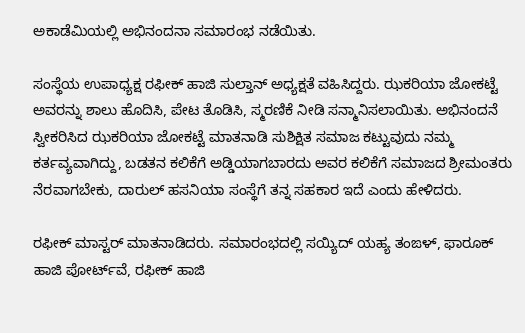ಅಕಾಡೆಮಿಯಲ್ಲಿ ಅಭಿನಂದನಾ ಸಮಾರಂಭ ನಡೆಯಿತು.

ಸಂಸ್ಥೆಯ ಉಪಾಧ್ಯಕ್ಷ ರಫೀಕ್ ಹಾಜಿ ಸುಲ್ತಾನ್ ಅಧ್ಯಕ್ಷತೆ ವಹಿಸಿದ್ದರು. ಝಕರಿಯಾ ಜೋಕಟ್ಟೆ ಅವರನ್ನು ಶಾಲು ಹೊದಿಸಿ, ಪೇಟ ತೊಡಿಸಿ, ಸ್ಮರಣಿಕೆ ನೀಡಿ ಸನ್ಮಾನಿಸಲಾಯಿತು. ಅಭಿನಂದನೆ ಸ್ವೀಕರಿಸಿದ ಝಕರಿಯಾ ಜೋಕಟ್ಟೆ ಮಾತನಾಡಿ ಸುಶಿಕ್ಷಿತ ಸಮಾಜ ಕಟ್ಟುವುದು ನಮ್ಮ ಕರ್ತವ್ಯವಾಗಿದ್ದು, ಬಡತನ ಕಲಿಕೆಗೆ ಅಡ್ಡಿಯಾಗಬಾರದು ಅವರ ಕಲಿಕೆಗೆ ಸಮಾಜದ ಶ್ರೀಮಂತರು ನೆರವಾಗಬೇಕು, ದಾರುಲ್ ಹಸನಿಯಾ ಸಂಸ್ಥೆಗೆ ತನ್ನ ಸಹಕಾರ ಇದೆ ಎಂದು ಹೇಳಿದರು.

ರಫೀಕ್ ಮಾಸ್ಟರ್ ಮಾತನಾಡಿದರು. ಸಮಾರಂಭದಲ್ಲಿ ಸಯ್ಯಿದ್ ಯಹ್ಯ ತಂಙಳ್, ಫಾರೂಕ್ ಹಾಜಿ ಪೋರ್ಟ್‌ವೆ, ರಫೀಕ್ ಹಾಜಿ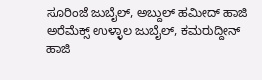ಸೂರಿಂಜೆ ಜುಬೈಲ್, ಅಬ್ದುಲ್ ಹಮೀದ್ ಹಾಜಿ ಅರೆಮೆಕ್ಸ್ ಉಳ್ಳಾಲ ಜುಬೈಲ್, ಕಮರುದ್ದೀನ್ ಹಾಜಿ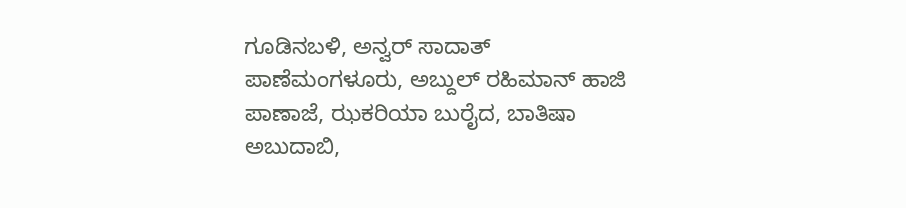ಗೂಡಿನಬಳಿ, ಅನ್ವರ್ ಸಾದಾತ್ ಪಾಣೆಮಂಗಳೂರು, ಅಬ್ದುಲ್ ರಹಿಮಾನ್ ಹಾಜಿ ಪಾಣಾಜೆ, ಝಕರಿಯಾ ಬುರೈದ, ಬಾತಿಷಾ ಅಬುದಾಬಿ,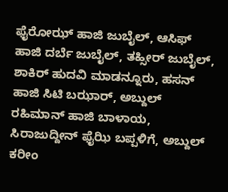ಫೈರೋಝ್ ಹಾಜಿ ಜುಬೈಲ್, ಆಸಿಫ್ ಹಾಜಿ ದರ್ಬೆ ಜುಬೈಲ್, ತಹ್ಸೀರ್ ಜುಬೈಲ್, ಶಾಕಿರ್ ಹುದವಿ ಮಾಡನ್ನೂರು, ಹಸನ್ ಹಾಜಿ ಸಿಟಿ ಬಝಾರ್, ಅಬ್ದುಲ್ ರಹಿಮಾನ್ ಹಾಜಿ ಬಾಳಾಯ, ಸಿರಾಜುದ್ದೀನ್ ಫೈಝಿ ಬಪ್ಪಳಿಗೆ, ಅಬ್ದುಲ್ ಕರೀಂ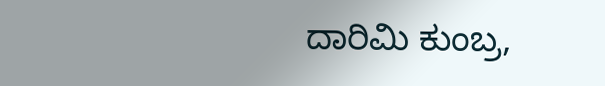ದಾರಿಮಿ ಕುಂಬ್ರ,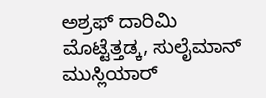ಅಶ್ರಫ್ ದಾರಿಮಿ ಮೊಟ್ಟೆತ್ತಡ್ಕ, ಸುಲೈಮಾನ್ ಮುಸ್ಲಿಯಾರ್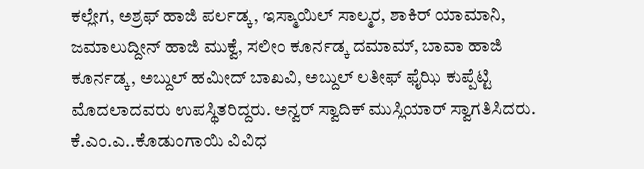ಕಲ್ಲೇಗ, ಅಶ್ರಫ್ ಹಾಜಿ ಪರ್ಲಡ್ಕ, ಇಸ್ಮಾಯಿಲ್ ಸಾಲ್ಮರ, ಶಾಕಿರ್ ಯಾಮಾನಿ, ಜಮಾಲುದ್ದೀನ್ ಹಾಜಿ ಮುಕ್ವೆ, ಸಲೀಂ ಕೂರ್ನಡ್ಕ ದಮಾಮ್, ಬಾವಾ ಹಾಜಿ ಕೂರ್ನಡ್ಕ, ಅಬ್ದುಲ್ ಹಮೀದ್ ಬಾಖವಿ, ಅಬ್ದುಲ್ ಲತೀಫ್ ಫೈಝಿ ಕುಪ್ಪೆಟ್ಟಿ ಮೊದಲಾದವರು ಉಪಸ್ಥಿತರಿದ್ದರು. ಅನ್ವರ್ ಸ್ವಾದಿಕ್ ಮುಸ್ಲಿಯಾರ್ ಸ್ವಾಗತಿಸಿದರು. ಕೆ.ಎಂ.ಎ..ಕೊಡುಂಗಾಯಿ ವಿವಿಧ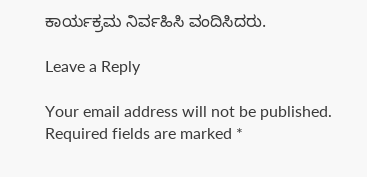ಕಾರ್ಯಕ್ರಮ ನಿರ್ವಹಿಸಿ ವಂದಿಸಿದರು.

Leave a Reply

Your email address will not be published. Required fields are marked *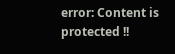error: Content is protected !!